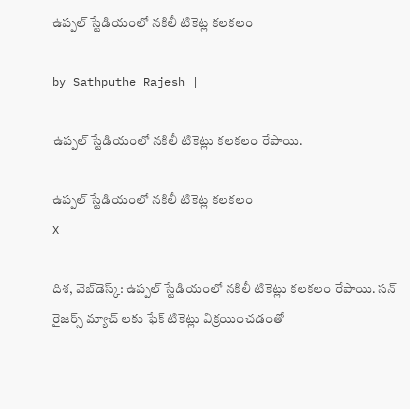ఉప్పల్ స్టేడియంలో నకిలీ టికెట్ల కలకలం

by Sathputhe Rajesh |

ఉప్పల్ స్టేడియంలో నకిలీ టికెట్లు కలకలం రేపాయి.

ఉప్పల్ స్టేడియంలో నకిలీ టికెట్ల కలకలం
X

దిశ, వెబ్‌డెస్క్: ఉప్పల్ స్టేడియంలో నకిలీ టికెట్లు కలకలం రేపాయి. సన్ రైజర్స్ మ్యాచ్ లకు ఫేక్ టికెట్లు విక్రయించడంతో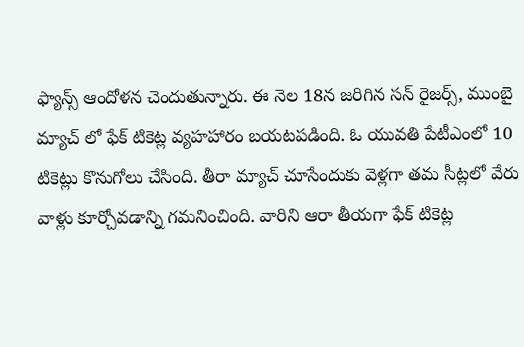ఫ్యాన్స్ ఆందోళన చెందుతున్నారు. ఈ నెల 18న జరిగిన సన్ రైజర్స్, ముంబై మ్యాచ్ లో ఫేక్ టికెట్ల వ్యహహారం బయటపడింది. ఓ యువతి పేటీఎంలో 10 టికెట్లు కొనుగోలు చేసింది. తీరా మ్యాచ్ చూసేందుకు వెళ్లగా తమ సీట్లలో వేరు వాళ్లు కూర్చోవడాన్ని గమనించింది. వారిని ఆరా తీయగా ఫేక్ టికెట్ల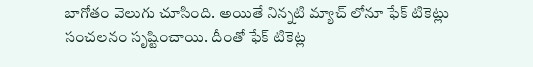బాగోతం వెలుగు చూసింది. అయితే నిన్నటి మ్యాచ్ లోనూ ఫేక్ టికెట్లు సంచలనం సృష్టించాయి. దీంతో ఫేక్ టికెట్ల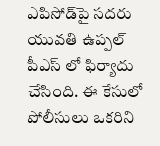ఎపిసోడ్‌పై సదరు యువతి ఉప్పల్ పీఎస్ లో ఫిర్యాదు చేసింది. ఈ కేసులో పోలీసులు ఒకరిని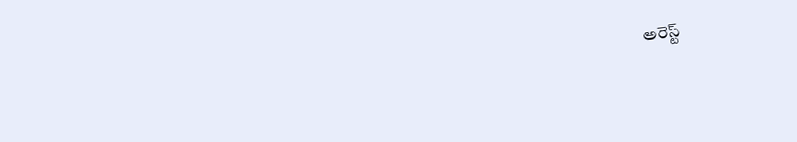అరెస్ట్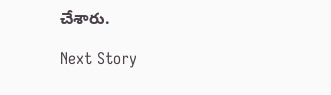చేశారు.

Next Story